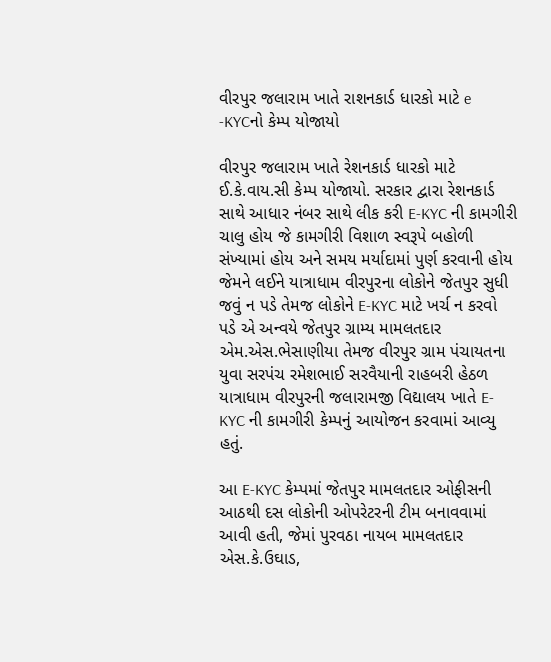વીરપુર જલારામ ખાતે રાશનકાર્ડ ધારકો માટે e -KYCનો કેમ્પ યોજાયો

વીરપુર જલારામ ખાતે રેશનકાર્ડ ધારકો માટે ઈ.કે.વાય.સી કેમ્પ યોજાયો. સરકાર દ્વારા રેશનકાર્ડ સાથે આધાર નંબર સાથે લીક કરી E-KYC ની કામગીરી ચાલુ હોય જે કામગીરી વિશાળ સ્વરૂપે બહોળી સંખ્યામાં હોય અને સમય મર્યાદામાં પુર્ણ કરવાની હોય જેમને લઈને યાત્રાધામ વીરપુરના લોકોને જેતપુર સુધી જવું ન પડે તેમજ લોકોને E-KYC માટે ખર્ચ ન કરવો પડે એ અન્વયે જેતપુર ગ્રામ્ય મામલતદાર એમ.એસ.ભેસાણીયા તેમજ વીરપુર ગ્રામ પંચાયતના યુવા સરપંચ રમેશભાઈ સરવૈયાની રાહબરી હેઠળ યાત્રાધામ વીરપુરની જલારામજી વિદ્યાલય ખાતે E-KYC ની કામગીરી કેમ્પનું આયોજન કરવામાં આવ્યુ હતું.

આ E-KYC કેમ્પમાં જેતપુર મામલતદાર ઓફીસની આઠથી દસ લોકોની ઓપરેટરની ટીમ બનાવવામાં આવી હતી, જેમાં પુરવઠા નાયબ મામલતદાર એસ.કે.ઉઘાડ,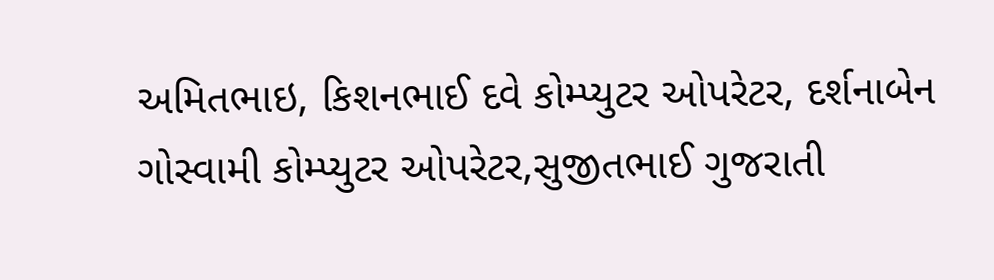અમિતભાઇ, કિશનભાઈ દવે કોમ્પ્યુટર ઓપરેટર, દર્શનાબેન ગોસ્વામી કોમ્પ્યુટર ઓપરેટર,સુજીતભાઈ ગુજરાતી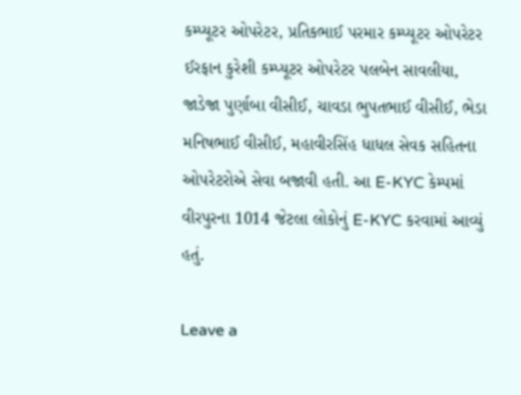કમ્પ્યૂટર ઓપરેટર, પ્રતિકભાઈ પરમાર કમ્પ્યૂટર ઓપરેટર ઈરફાન કુરેશી કમ્પ્યૂટર ઓપરેટર પલબેન સાવલીયા, જાડેજા પુર્ણાબા વીસીઈ, ચાવડા ભુપતભાઈ વીસીઈ, ભેડા મનિષભાઈ વીસીઈ, મહાવીરસિંહ ધાધલ સેવક સહિતના ઓપરેટરોએ સેવા બજાવી હતી. આ E-KYC કેમ્પમાં વીરપુરના 1014 જેટલા લોકોનું E-KYC કરવામાં આવ્યું હતું.

Leave a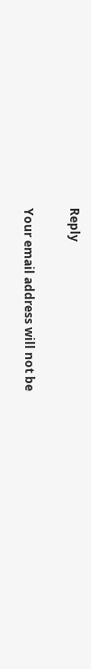Reply

Your email address will not be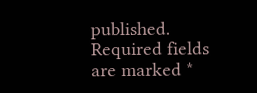published. Required fields are marked *